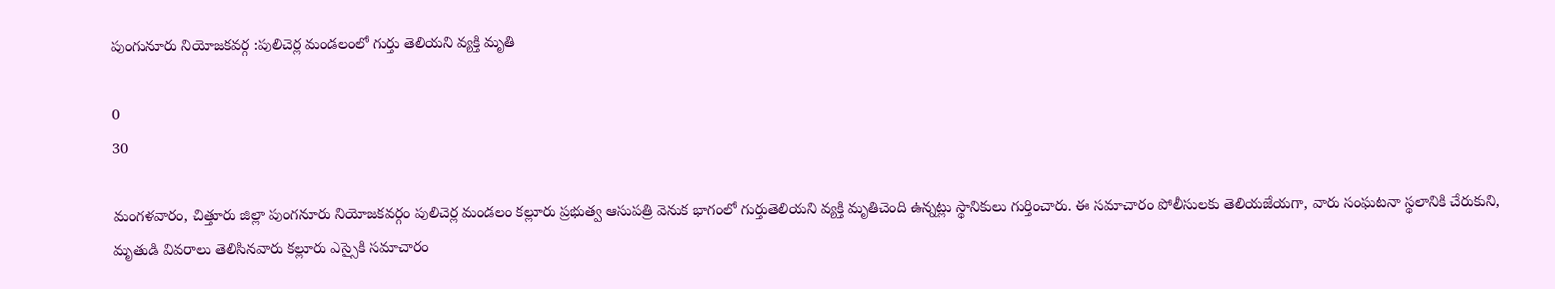పుంగునూరు నియోజకవర్గ :పులిచెర్ల మండలంలో గుర్తు తెలియని వ్యక్తి మృతి

0
30

మంగళవారం, చిత్తూరు జిల్లా పుంగనూరు నియోజకవర్గం పులిచెర్ల మండలం కల్లూరు ప్రభుత్వ ఆసుపత్రి వెనుక భాగంలో గుర్తుతెలియని వ్యక్తి మృతిచెంది ఉన్నట్లు స్థానికులు గుర్తించారు. ఈ సమాచారం పోలీసులకు తెలియజేయగా, వారు సంఘటనా స్థలానికి చేరుకుని, మృతుడి వివరాలు తెలిసినవారు కల్లూరు ఎస్సైకి సమాచారం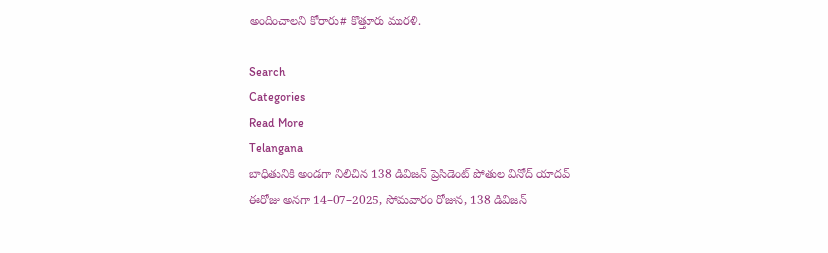అందించాలని కోరారు# కొత్తూరు మురళి.

Search
Categories
Read More
Telangana
బాధితునికి అండగా నిలిచిన 138 డివిజన్ ప్రెసిడెంట్ పోతుల వినోద్ యాదవ్
ఈరోజు అనగా 14–07–2025, సోమవారం రోజున, 138 డివిజన్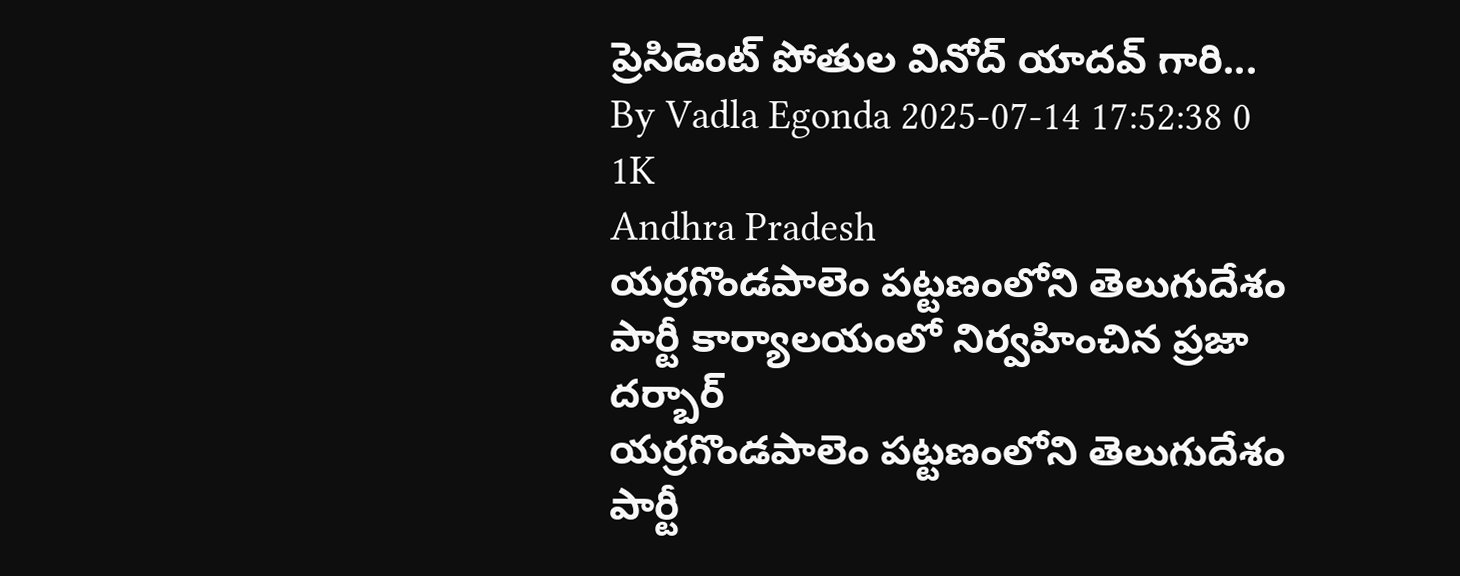ప్రెసిడెంట్ పోతుల వినోద్ యాదవ్ గారి...
By Vadla Egonda 2025-07-14 17:52:38 0 1K
Andhra Pradesh
యర్రగొండపాలెం పట్టణంలోని తెలుగుదేశం పార్టీ కార్యాలయంలో నిర్వహించిన ప్రజా దర్బార్
యర్రగొండపాలెం పట్టణంలోని తెలుగుదేశం పార్టీ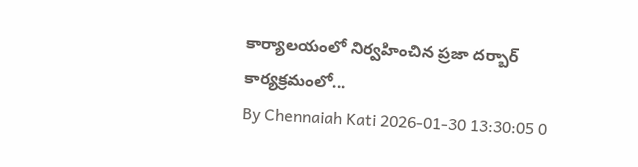కార్యాలయంలో నిర్వహించిన ప్రజా దర్బార్ కార్యక్రమంలో...
By Chennaiah Kati 2026-01-30 13:30:05 0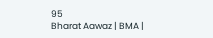95
Bharat Aawaz | BMA |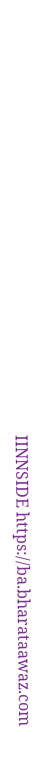IINNSIDE https://ba.bharataawaz.com